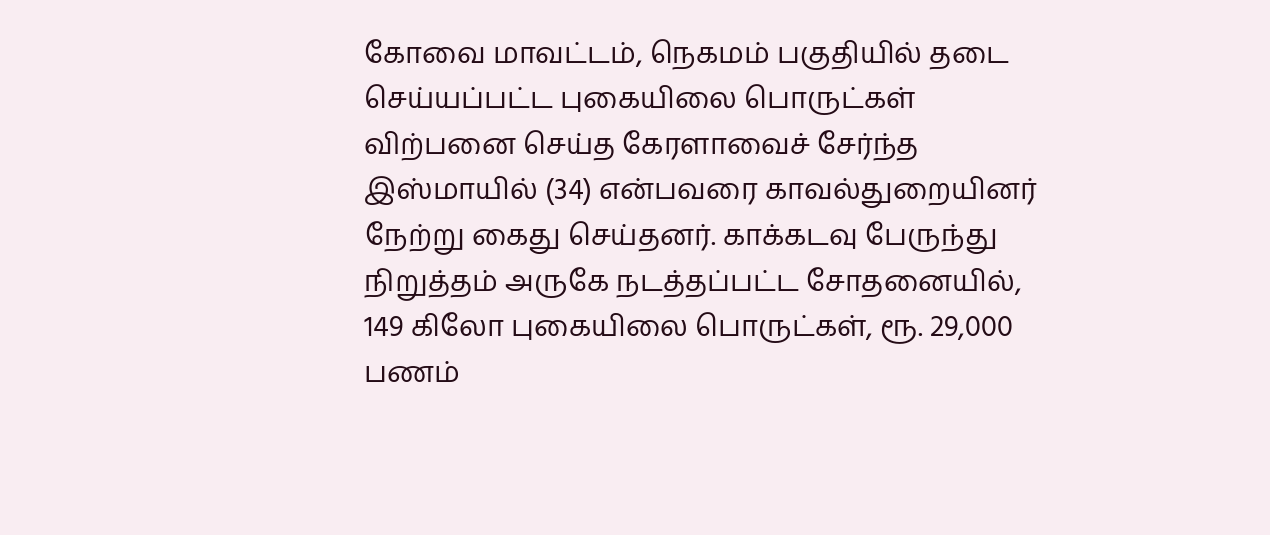கோவை மாவட்டம், நெகமம் பகுதியில் தடை செய்யப்பட்ட புகையிலை பொருட்கள் விற்பனை செய்த கேரளாவைச் சேர்ந்த இஸ்மாயில் (34) என்பவரை காவல்துறையினர் நேற்று கைது செய்தனர். காக்கடவு பேருந்து நிறுத்தம் அருகே நடத்தப்பட்ட சோதனையில், 149 கிலோ புகையிலை பொருட்கள், ரூ. 29,000 பணம்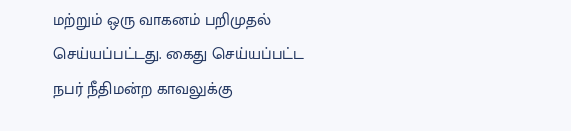மற்றும் ஒரு வாகனம் பறிமுதல் செய்யப்பட்டது. கைது செய்யப்பட்ட நபர் நீதிமன்ற காவலுக்கு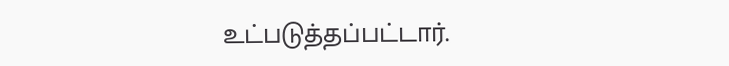உட்படுத்தப்பட்டார்.